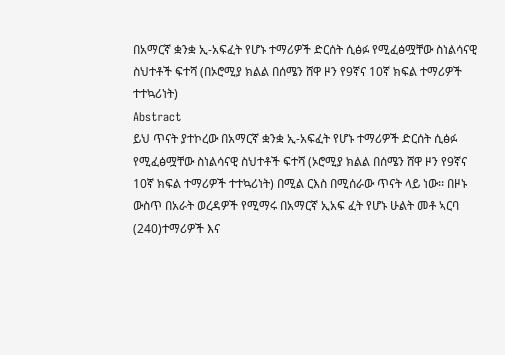በአማርኛ ቋንቋ ኢ-አፍፈት የሆኑ ተማሪዎች ድርሰት ሲፅፉ የሚፈፅሟቸው ስነልሳናዊ ስህተቶች ፍተሻ (በኦሮሚያ ክልል በሰሜን ሸዋ ዞን የ9ኛና 10ኛ ክፍል ተማሪዎች ተተኳሪነት)
Abstract
ይህ ጥናት ያተኮረው በአማርኛ ቋንቋ ኢ-አፍፈት የሆኑ ተማሪዎች ድርሰት ሲፅፉ የሚፈፅሟቸው ስነልሳናዊ ስህተቶች ፍተሻ (ኦሮሚያ ክልል በሰሜን ሸዋ ዞን የ9ኛና 10ኛ ክፍል ተማሪዎች ተተኳሪነት) በሚል ርእስ በሚሰራው ጥናት ላይ ነው፡፡ በዞኑ ውስጥ በአራት ወረዳዎች የሚማሩ በአማርኛ ኢአፍ ፈት የሆኑ ሁልት መቶ ኣርባ (240)ተማሪዎች እና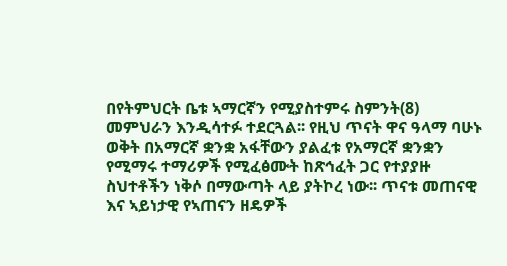በየትምህርት ቤቱ ኣማርኛን የሚያስተምሩ ስምንት(8) መምህራን እንዲሳተፉ ተደርጓል፡፡ የዚህ ጥናት ዋና ዓላማ ባሁኑ ወቅት በአማርኛ ቋንቋ አፋቸውን ያልፈቱ የአማርኛ ቋንቋን የሚማሩ ተማሪዎች የሚፈፅሙት ከጽኅፈት ጋር የተያያዙ ስህተቶችን ነቅሶ በማውጣት ላይ ያትኮረ ነው፡፡ ጥናቱ መጠናዊ እና ኣይነታዊ የኣጠናን ዘዴዎች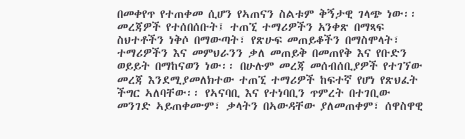በመቀየጥ የተጠቀመ ሲሆን የኣጠናን ስልቱም ቅኝታዊ ገላጭ ነው፡፡ መረጃዎች የተሰበሰቡት፤ ተጠኚ ተማሪዎችን አንቀጽ በማጻፍ ስህተቶችን ነቅሶ በማውጣት፣ የጽሁፍ መጠይቆችን በማስሞላት፣ ተማሪዎችን እና መምህራንን ቃለ መጠይቅ በመጠየቅ እና የቡድን ወይይት በማከናወን ነው፡፡ በሁሉም መረጃ መሰብሰቢያዎች የተገኘው መረጃ እንደሚያመለክተው ተጠኚ ተማሪዎች ከፍተኛ የሆነ የጽህፈት ችግር ኣለባቸው፡፡ የኣናባቢ እና የተነባቢን ጥምረት በተገቢው መንገድ ኣይጠቀሙም፣ ቃላትን በኣውዳቸው ያለመጠቀም፣ ሰዋስዋዊ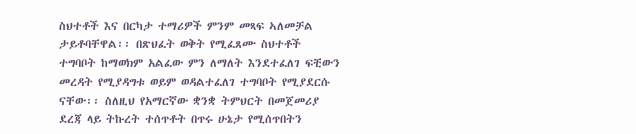ስህተቶች እና በርካታ ተማሪዎች ምንም መጻፍ ኣለመቻል ታይቶባቸዋል፡፡ በጽህፈት ወቅት የሚፈጸሙ ስህተቶች ተግባቦት ከማወክም አልፈው ምን ለማለት እንደተፈለገ ፍቺውን መረዳት የሚያዳግቱ ወይም ወዳልተፈለገ ተግባቦት የሚያደርሱ ናቸው፡፡ ስለዚህ የአማርኛው ቋንቋ ትምህርት በመጀመሪያ ደረጃ ላይ ትኩረት ተሰጥቶት በጥሩ ሁኔታ የሚሰጥበትን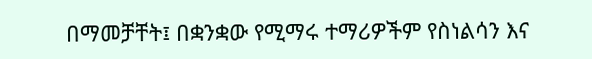በማመቻቸት፤ በቋንቋው የሚማሩ ተማሪዎችም የስነልሳን እና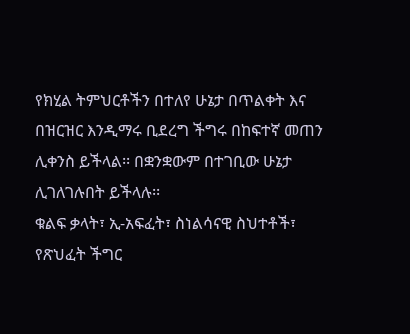የክሂል ትምህርቶችን በተለየ ሁኔታ በጥልቀት እና በዝርዝር እንዲማሩ ቢደረግ ችግሩ በከፍተኛ መጠን ሊቀንስ ይችላል፡፡ በቋንቋውም በተገቢው ሁኔታ ሊገለገሉበት ይችላሉ፡፡
ቁልፍ ቃላት፣ ኢ-አፍፈት፣ ስነልሳናዊ ስህተቶች፣ የጽህፈት ችግር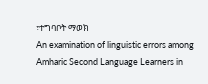፣ተግባቦት ማወክ
An examination of linguistic errors among Amharic Second Language Learners in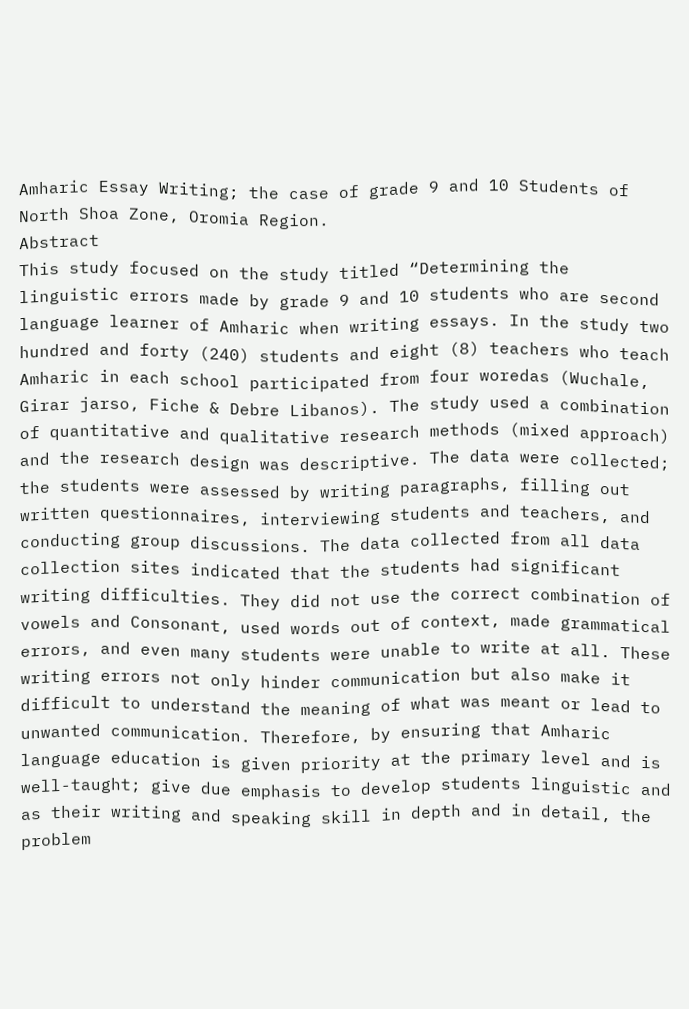Amharic Essay Writing; the case of grade 9 and 10 Students of North Shoa Zone, Oromia Region.
Abstract
This study focused on the study titled “Determining the linguistic errors made by grade 9 and 10 students who are second language learner of Amharic when writing essays. In the study two hundred and forty (240) students and eight (8) teachers who teach Amharic in each school participated from four woredas (Wuchale, Girar jarso, Fiche & Debre Libanos). The study used a combination of quantitative and qualitative research methods (mixed approach) and the research design was descriptive. The data were collected; the students were assessed by writing paragraphs, filling out written questionnaires, interviewing students and teachers, and conducting group discussions. The data collected from all data collection sites indicated that the students had significant writing difficulties. They did not use the correct combination of vowels and Consonant, used words out of context, made grammatical errors, and even many students were unable to write at all. These writing errors not only hinder communication but also make it difficult to understand the meaning of what was meant or lead to unwanted communication. Therefore, by ensuring that Amharic language education is given priority at the primary level and is well-taught; give due emphasis to develop students linguistic and as their writing and speaking skill in depth and in detail, the problem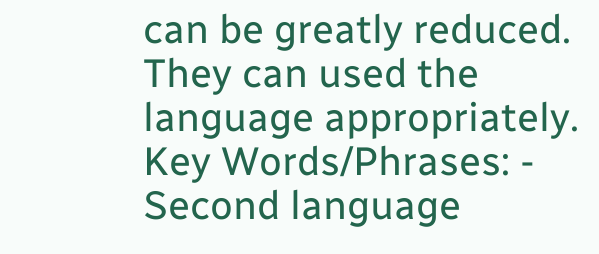can be greatly reduced. They can used the language appropriately.
Key Words/Phrases: - Second language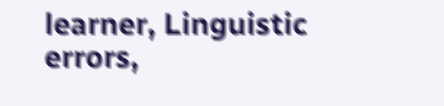learner, Linguistic errors,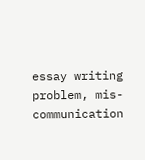essay writing problem, mis- communication